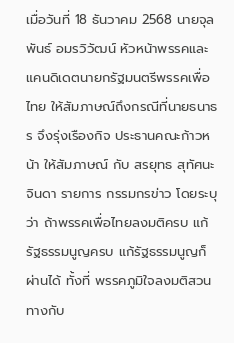เมื่อวันที่ 18 ธันวาคม 2568 นายจุลพันธ์ อมรวิวัฒน์ หัวหน้าพรรคและแคนดิเดตนายกรัฐมนตรีพรรคเพื่อไทย ให้สัมภาษณ์ถึงกรณีที่นายธนาธร จึงรุ่งเรืองกิจ ประธานคณะก้าวหน้า ให้สัมภาษณ์ กับ สรยุทธ สุทัศนะจินดา รายการ กรรมกรข่าว โดยระบุว่า ถ้าพรรคเพื่อไทยลงมติครบ แก้รัฐธรรมนูญครบ แก้รัฐธรรมนูญก็ผ่านได้ ทั้งที่ พรรคภูมิใจลงมติสวนทางกับ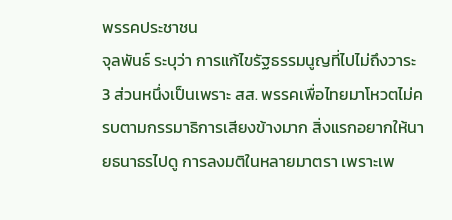พรรคประชาชน
จุลพันธ์ ระบุว่า การแก้ไขรัฐธรรมนูญที่ไปไม่ถึงวาระ3 ส่วนหนึ่งเป็นเพราะ สส. พรรคเพื่อไทยมาโหวตไม่ครบตามกรรมาธิการเสียงข้างมาก สิ่งแรกอยากให้นายธนาธรไปดู การลงมติในหลายมาตรา เพราะเพ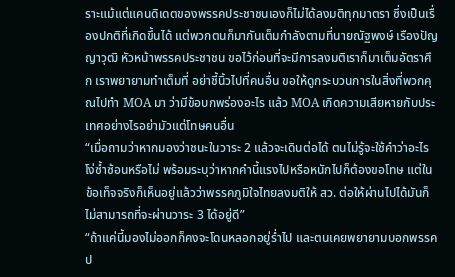ราะแม้แต่แคนดิเดตของพรรคประชาชนเองก็ไม่ได้ลงมติทุกมาตรา ซึ่งเป็นเรื่องปกติที่เกิดขึ้นได้ แต่พวกตนก็มากันเต็มกำลังตามที่นายณัฐพงษ์ เรืองปัญญาวุฒิ หัวหน้าพรรคประชาชน ขอไว้ก่อนที่จะมีการลงมติเราก็มาเต็มอัตราศึก เราพยายามทำเต็มที่ อย่าชี้นิ้วไปที่คนอื่น ขอให้ดูกระบวนการในสิ่งที่พวกคุณไปทำ MOA มา ว่ามีข้อบกพร่องอะไร แล้ว MOA เกิดความเสียหายกับประเทศอย่างไรอย่ามัวแต่โทษคนอื่น
“เมื่อถามว่าหากมองว่าชนะในวาระ 2 แล้วจะเดินต่อได้ ตนไม่รู้จะใช้คำว่าอะไร โง่ซ้ำซ้อนหรือไม่ พร้อมระบุว่าหากคำนี้แรงไปหรือหนักไปก็ต้องขอโทษ แต่ในข้อเท็จจริงก็เห็นอยู่แล้วว่าพรรคภูมิใจไทยลงมติให้ สว. ต่อให้ผ่านไปได้มันก็ไม่สามารถที่จะผ่านวาระ 3 ได้อยู่ดี”
“ถ้าแค่นี้มองไม่ออกก็คงจะโดนหลอกอยู่ร่ำไป และตนเคยพยายามบอกพรรคป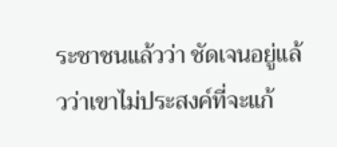ระชาชนแล้วว่า ชัดเจนอยู่แล้วว่าเขาไม่ประสงค์ที่จะแก้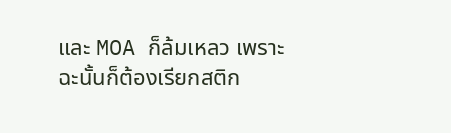และ MOA ก็ล้มเหลว เพราะฉะนั้นก็ต้องเรียกสติก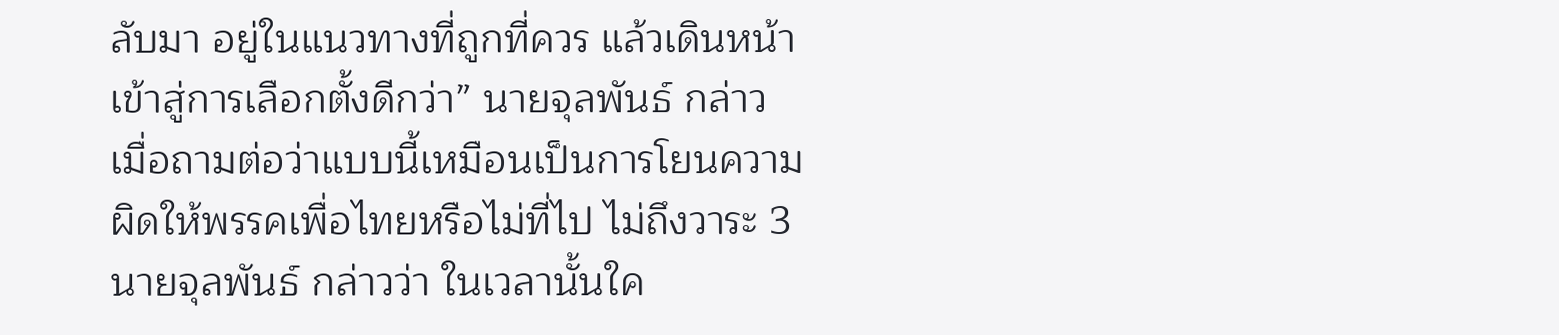ลับมา อยู่ในแนวทางที่ถูกที่ควร แล้วเดินหน้าเข้าสู่การเลือกตั้งดีกว่า” นายจุลพันธ์ กล่าว
เมื่อถามต่อว่าแบบนี้เหมือนเป็นการโยนความผิดให้พรรคเพื่อไทยหรือไม่ที่ไป ไม่ถึงวาระ 3 นายจุลพันธ์ กล่าวว่า ในเวลานั้นใค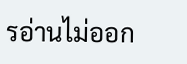รอ่านไม่ออก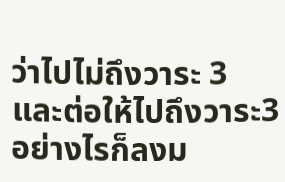ว่าไปไม่ถึงวาระ 3 และต่อให้ไปถึงวาระ3 อย่างไรก็ลงม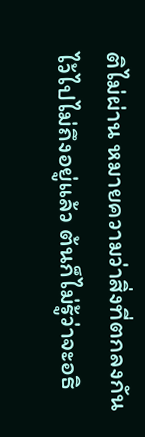ติไม่ผ่าน หมายความว่าสิ่งที่ตกลงกันไว้ไปไม่ถึงอยู่แล้ว ต้นก็ไม่รู้ว่าจะอธิ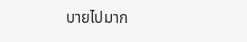บายไปมาก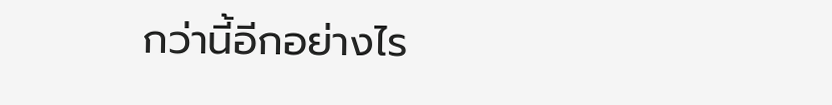กว่านี้อีกอย่างไร